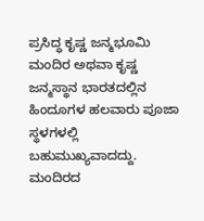ಪ್ರಸಿದ್ಧ ಕೃಷ್ಣ ಜನ್ಮಭೂಮಿ ಮಂದಿರ ಅಥವಾ ಕೃಷ್ಣ ಜನ್ಮಸ್ಥಾನ ಭಾರತದಲ್ಲಿನ ಹಿಂದೂಗಳ ಹಲವಾರು ಪೂಜಾ ಸ್ಥಳಗಳಲ್ಲಿ ಬಹುಮುಖ್ಯವಾದದ್ದು. ಮಂದಿರದ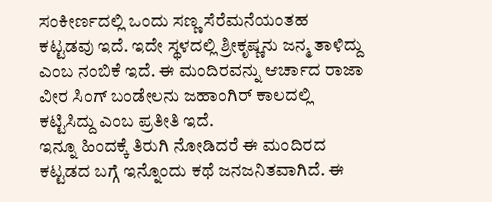ಸಂಕೀರ್ಣದಲ್ಲಿ ಒಂದು ಸಣ್ಣ ಸೆರೆಮನೆಯಂತಹ ಕಟ್ಟಡವು ಇದೆ. ಇದೇ ಸ್ಥಳದಲ್ಲಿ ಶ್ರೀಕೃಷ್ಣನು ಜನ್ಮ ತಾಳಿದ್ದು ಎಂಬ ನಂಬಿಕೆ ಇದೆ. ಈ ಮಂದಿರವನ್ನು ಆರ್ಚಾದ ರಾಜಾ ವೀರ ಸಿಂಗ್ ಬಂಡೇಲನು ಜಹಾಂಗಿರ್ ಕಾಲದಲ್ಲಿ ಕಟ್ಟಿಸಿದ್ದು ಎಂಬ ಪ್ರತೀತಿ ಇದೆ.
ಇನ್ನೂ ಹಿಂದಕ್ಕೆ ತಿರುಗಿ ನೋಡಿದರೆ ಈ ಮಂದಿರದ ಕಟ್ಟಡದ ಬಗ್ಗೆ ಇನ್ನೊಂದು ಕಥೆ ಜನಜನಿತವಾಗಿದೆ. ಈ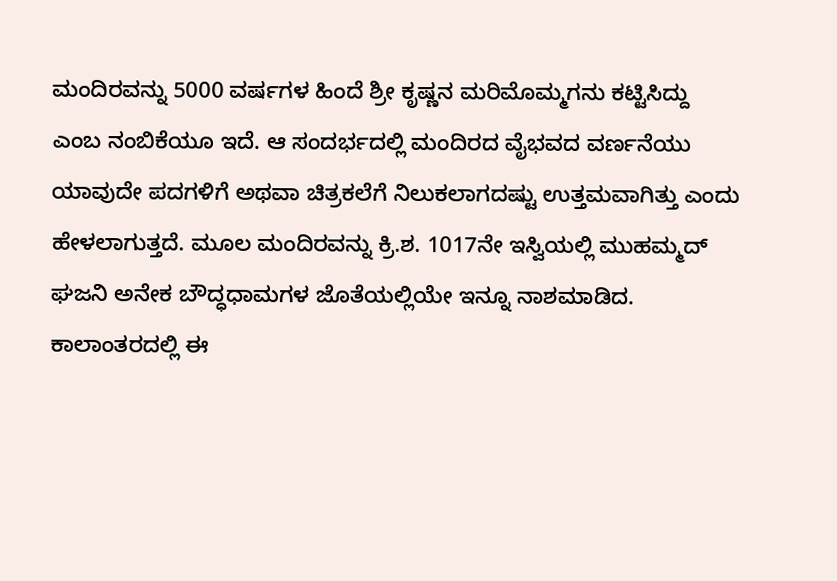ಮಂದಿರವನ್ನು 5000 ವರ್ಷಗಳ ಹಿಂದೆ ಶ್ರೀ ಕೃಷ್ಣನ ಮರಿಮೊಮ್ಮಗನು ಕಟ್ಟಿಸಿದ್ದು ಎಂಬ ನಂಬಿಕೆಯೂ ಇದೆ. ಆ ಸಂದರ್ಭದಲ್ಲಿ ಮಂದಿರದ ವೈಭವದ ವರ್ಣನೆಯು ಯಾವುದೇ ಪದಗಳಿಗೆ ಅಥವಾ ಚಿತ್ರಕಲೆಗೆ ನಿಲುಕಲಾಗದಷ್ಟು ಉತ್ತಮವಾಗಿತ್ತು ಎಂದು ಹೇಳಲಾಗುತ್ತದೆ. ಮೂಲ ಮಂದಿರವನ್ನು ಕ್ರಿ.ಶ. 1017ನೇ ಇಸ್ವಿಯಲ್ಲಿ ಮುಹಮ್ಮದ್ ಘಜನಿ ಅನೇಕ ಬೌದ್ಧಧಾಮಗಳ ಜೊತೆಯಲ್ಲಿಯೇ ಇನ್ನೂ ನಾಶಮಾಡಿದ.
ಕಾಲಾಂತರದಲ್ಲಿ ಈ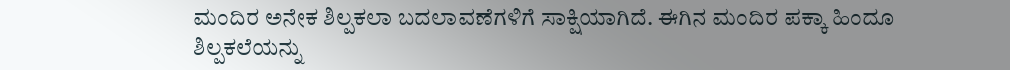ಮಂದಿರ ಅನೇಕ ಶಿಲ್ಪಕಲಾ ಬದಲಾವಣೆಗಳಿಗೆ ಸಾಕ್ಷಿಯಾಗಿದೆ. ಈಗಿನ ಮಂದಿರ ಪಕ್ಕಾ ಹಿಂದೂ ಶಿಲ್ಪಕಲೆಯನ್ನು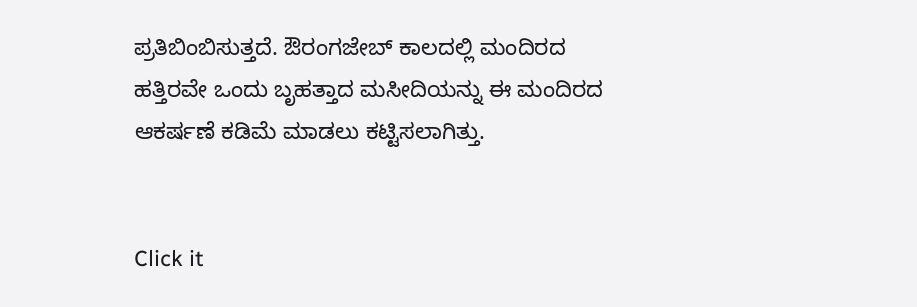ಪ್ರತಿಬಿಂಬಿಸುತ್ತದೆ. ಔರಂಗಜೇಬ್ ಕಾಲದಲ್ಲಿ ಮಂದಿರದ ಹತ್ತಿರವೇ ಒಂದು ಬೃಹತ್ತಾದ ಮಸೀದಿಯನ್ನು ಈ ಮಂದಿರದ ಆಕರ್ಷಣೆ ಕಡಿಮೆ ಮಾಡಲು ಕಟ್ಟಿಸಲಾಗಿತ್ತು.


Click it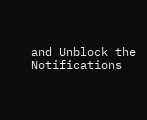and Unblock the Notifications